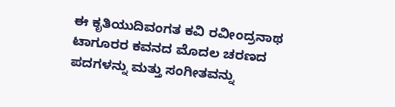ಈ ಕೃತಿಯುದಿವಂಗತ ಕವಿ ರವೀಂದ್ರನಾಥ ಟಾಗೂರರ ಕವನದ ಮೊದಲ ಚರಣದ ಪದಗಳನ್ನು ಮತ್ತು ಸಂಗೀತವನ್ನು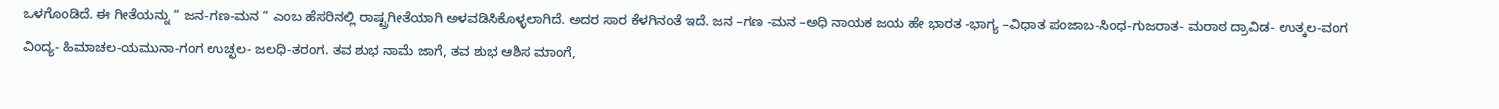ಒಳಗೊಂಡಿದೆ. ಈ ಗೀತೆಯನ್ನು “ ಜನ-ಗಣ-ಮನ “ ಎಂಬ ಹೆಸರಿನಲ್ಲಿ ರಾಷ್ಟ್ರಗೀತೆಯಾಗಿ ಅಳವಡಿಸಿಕೊಳ್ಳಲಾಗಿದೆ. ಅದರ ಸಾರ ಕೆಳಗಿನಂತೆ ಇದೆ. ಜನ –ಗಣ -ಮನ –ಅಧಿ ನಾಯಕ ಜಯ ಹೇ ಭಾರತ -ಭಾಗ್ಯ –ವಿಧಾತ ಪಂಜಾಬ-ಸಿಂಧ-ಗುಜರಾತ- ಮರಾಠ ದ್ರಾವಿಡ- ಉತ್ಕಲ-ವಂಗ ವಿಂದ್ಯ- ಹಿಮಾಚಲ-ಯಮುನಾ-ಗಂಗ ಉಚ್ಛಲ- ಜಲಧಿ-ತರಂಗ. ತವ ಶುಭ ನಾಮೆ ಜಾಗೆ, ತವ ಶುಭ ಆಶಿಸ ಮಾಂಗೆ,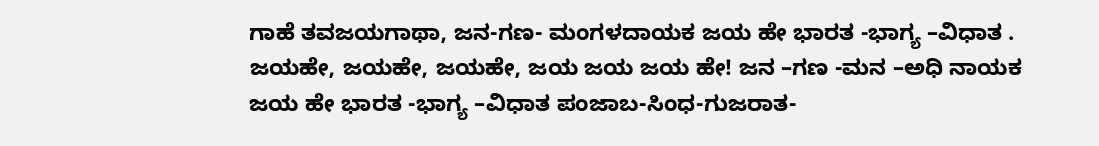ಗಾಹೆ ತವಜಯಗಾಥಾ, ಜನ-ಗಣ- ಮಂಗಳದಾಯಕ ಜಯ ಹೇ ಭಾರತ -ಭಾಗ್ಯ –ವಿಧಾತ . ಜಯಹೇ, ಜಯಹೇ, ಜಯಹೇ, ಜಯ ಜಯ ಜಯ ಹೇ! ಜನ –ಗಣ -ಮನ –ಅಧಿ ನಾಯಕ ಜಯ ಹೇ ಭಾರತ -ಭಾಗ್ಯ –ವಿಧಾತ ಪಂಜಾಬ-ಸಿಂಧ-ಗುಜರಾತ-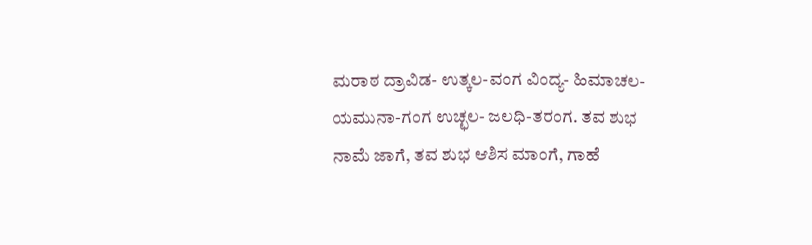ಮರಾಠ ದ್ರಾವಿಡ- ಉತ್ಕಲ-ವಂಗ ವಿಂದ್ಯ- ಹಿಮಾಚಲ-ಯಮುನಾ-ಗಂಗ ಉಚ್ಛಲ- ಜಲಧಿ-ತರಂಗ. ತವ ಶುಭ ನಾಮೆ ಜಾಗೆ, ತವ ಶುಭ ಆಶಿಸ ಮಾಂಗೆ, ಗಾಹೆ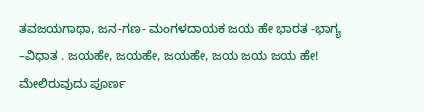ತವಜಯಗಾಥಾ, ಜನ-ಗಣ- ಮಂಗಳದಾಯಕ ಜಯ ಹೇ ಭಾರತ -ಭಾಗ್ಯ –ವಿಧಾತ . ಜಯಹೇ, ಜಯಹೇ, ಜಯಹೇ, ಜಯ ಜಯ ಜಯ ಹೇ! ಮೇಲಿರುವುದು ಪೂರ್ಣ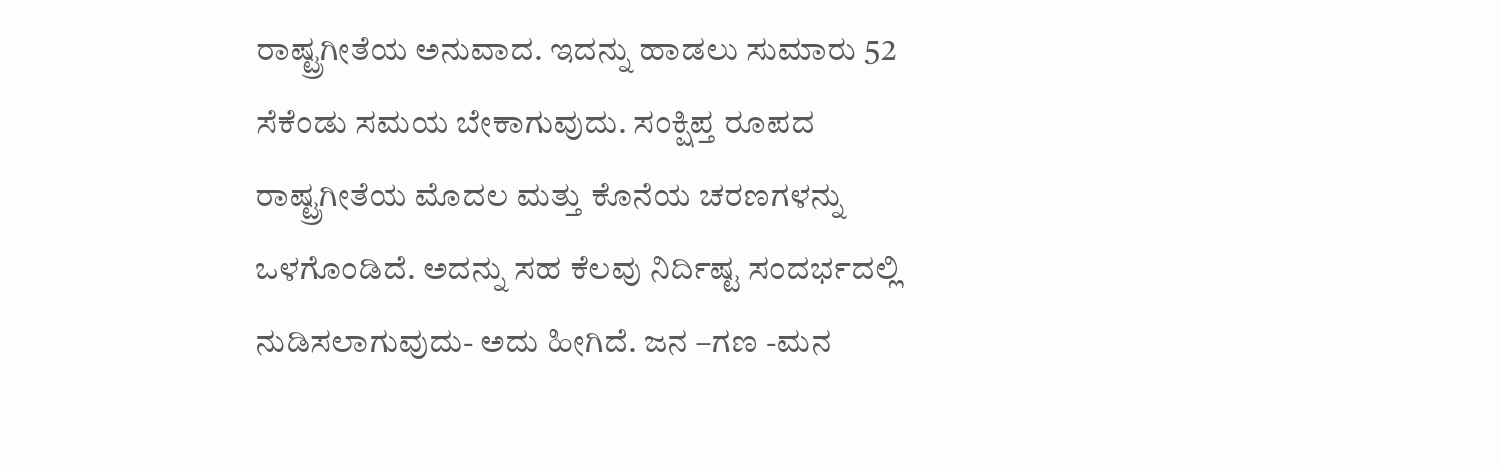ರಾಷ್ಟ್ರಗೀತೆಯ ಅನುವಾದ. ಇದನ್ನು ಹಾಡಲು ಸುಮಾರು 52 ಸೆಕೆಂಡು ಸಮಯ ಬೇಕಾಗುವುದು. ಸಂಕ್ಷಿಪ್ತ ರೂಪದ ರಾಷ್ಟ್ರಗೀತೆಯ ಮೊದಲ ಮತ್ತು ಕೊನೆಯ ಚರಣಗಳನ್ನು ಒಳಗೊಂಡಿದೆ. ಅದನ್ನು ಸಹ ಕೆಲವು ನಿರ್ದಿಷ್ಟ ಸಂದರ್ಭದಲ್ಲಿ ನುಡಿಸಲಾಗುವುದು- ಅದು ಹೀಗಿದೆ. ಜನ –ಗಣ -ಮನ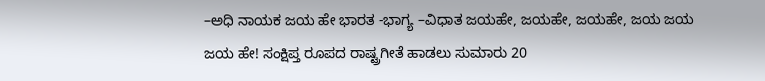–ಅಧಿ ನಾಯಕ ಜಯ ಹೇ ಭಾರತ -ಭಾಗ್ಯ –ವಿಧಾತ ಜಯಹೇ, ಜಯಹೇ, ಜಯಹೇ, ಜಯ ಜಯ ಜಯ ಹೇ! ಸಂಕ್ಷಿಪ್ತ ರೂಪದ ರಾಷ್ಟ್ರಗೀತೆ ಹಾಡಲು ಸುಮಾರು 20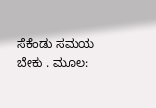ಸೆಕೆಂಡು ಸಮಯ ಬೇಕು . ಮೂಲ: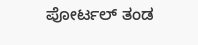ಪೋರ್ಟಲ್ ತಂಡ